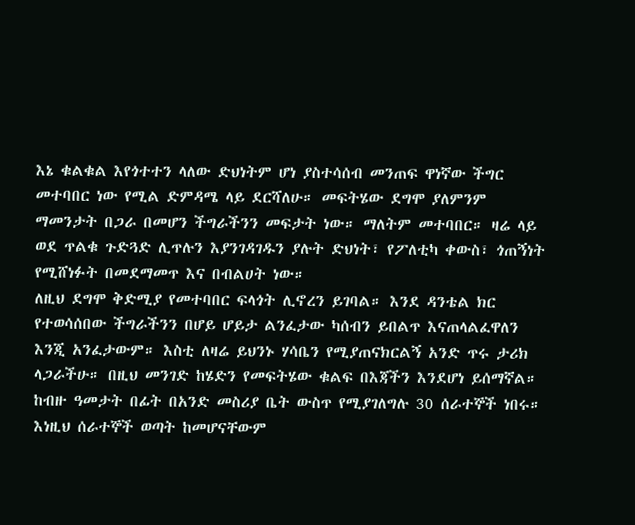እኔ ቁልቁል እየጎተተን ላለው ድህነትም ሆነ ያስተሳሰብ መንጠፍ ዋነኛው ችግር መተባበር ነው የሚል ድምዳሜ ላይ ደርሻለሁ። መፍትሄው ደግሞ ያለምንም ማመንታት በጋራ በመሆን ችግራችንን መፍታት ነው። ማለትም መተባበር። ዛሬ ላይ ወደ ጥልቁ ጉድጓድ ሊጥሉን እያንገዳገዱን ያሉት ድህነት፣ የፖለቲካ ቀውስ፣ ጎጠኝነት የሚሸነፉት በመደማመጥ እና በብልሀት ነው።
ለዚህ ደግሞ ቅድሚያ የመተባበር ፍላጎት ሊኖረን ይገባል። እንደ ዳንቴል ክር የተወሳሰበው ችግራችንን በሆይ ሆይታ ልንፈታው ካሰብን ይበልጥ እናጠላልፈዋለን እንጂ አንፈታውም። እስቲ ለዛሬ ይህንኑ ሃሳቤን የሚያጠናክርልኝ አንድ ጥሩ ታሪክ ላጋራችሁ። በዚህ መንገድ ከሄድን የመፍትሄው ቁልፍ በእጃችን እንደሆነ ይሰማኛል።
ከብዙ ዓመታት በፊት በአንድ መስሪያ ቤት ውስጥ የሚያገለግሉ 30 ሰራተኞች ነበሩ። እነዚህ ሰራተኞች ወጣት ከመሆናቸውም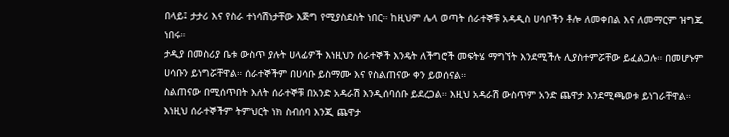በላይ፤ ታታሪ እና የስራ ተነሳሽነታቸው እጅግ የሚያስደስት ነበር። ከዚህም ሌላ ወጣት ሰራተኞቹ አዳዲስ ሀሳቦችን ቶሎ ለመቀበል እና ለመማርም ዝግጁ ነበሩ።
ታዲያ በመስሪያ ቤቱ ውስጥ ያሉት ሀላፊዎች እነዚህን ሰራተኞች እንዴት ለችግሮች መፍትሄ ማግኘት እንደሚችሉ ሊያስተምሯቸው ይፈልጋሉ። በመሆኑም ሀሳቡን ይነግሯቸዋል። ሰራተኞችም በሀሳቡ ይስማሙ እና የስልጠናው ቀን ይወሰናል።
ስልጠናው በሚሰጥበት እለት ሰራተኞቹ በአንድ አዳራሽ እንዲሰባሰቡ ይደረጋል። እዚህ አዳራሽ ውስጥም አንድ ጨዋታ እንደሚጫወቱ ይነገራቸዋል። እነዚህ ሰራተኞችም ትምህርት ነክ ስብሰባ እንጂ ጨዋታ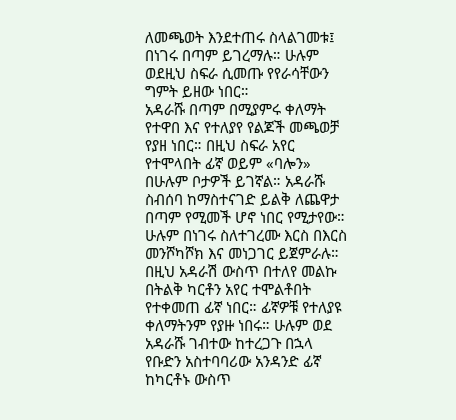ለመጫወት እንደተጠሩ ስላልገመቱ፤ በነገሩ በጣም ይገረማሉ። ሁሉም ወደዚህ ስፍራ ሲመጡ የየራሳቸውን ግምት ይዘው ነበር።
አዳራሹ በጣም በሚያምሩ ቀለማት የተዋበ እና የተለያየ የልጆች መጫወቻ የያዘ ነበር። በዚህ ስፍራ አየር የተሞላበት ፊኛ ወይም «ባሎን» በሁሉም ቦታዎች ይገኛል። አዳራሹ ስብሰባ ከማስተናገድ ይልቅ ለጨዋታ በጣም የሚመች ሆኖ ነበር የሚታየው። ሁሉም በነገሩ ስለተገረሙ እርስ በእርስ መንሾካሾክ እና መነጋገር ይጀምራሉ።
በዚህ አዳራሽ ውስጥ በተለየ መልኩ በትልቅ ካርቶን አየር ተሞልቶበት የተቀመጠ ፊኛ ነበር። ፊኛዎቹ የተለያዩ ቀለማትንም የያዙ ነበሩ። ሁሉም ወደ አዳራሹ ገብተው ከተረጋጉ በኋላ የቡድን አስተባባሪው አንዳንድ ፊኛ ከካርቶኑ ውስጥ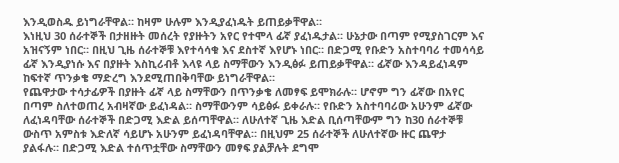እንዲወስዱ ይነግራቸዋል። ከዛም ሁሉም እንዲያፈነዱት ይጠይቃቸዋል።
እነዚህ 30 ሰራተኞች በታዘዙት መሰረት የያዙትን አየር የተሞላ ፊኛ ያፈነዱታል። ሁኔታው በጣም የሚያስገርም እና አዝናኝም ነበር። በዚህ ጊዜ ሰራተኞቹ እየተሳሳቁ እና ደስተኛ እየሆኑ ነበር። በድጋሚ የቡድን አስተባባሪ ተመሳሳይ ፊኛ እንዲያነሱ እና በያዙት እስኪሪብቶ እላዩ ላይ ስማቸውን እንዲፅፉ ይጠይቃቸዋል። ፊኛው እንዳይፈነዳም ከፍተኛ ጥንቃቄ ማድረግ እንደሚጠበቅባቸው ይነግራቸዋል።
የጨዋታው ተሳታፊዎች በያዙት ፊኛ ላይ ስማቸውን በጥንቃቄ ለመፃፍ ይሞክራሉ። ሆኖም ግን ፊኛው በአየር በጣም ስለተወጠረ አብዛኛው ይፈነዳል። ስማቸውንም ሳይፅፉ ይቀራሉ። የቡድን አስተባባሪው አሁንም ፊኛው ለፈነዳባቸው ሰራተኞች በድጋሚ እድል ይሰጣቸዋል። ለሁለተኛ ጊዜ እድል ቢሰጣቸውም ግን ከ30 ሰራተኞቹ ውስጥ አምስቱ እድለኛ ሳይሆኑ አሁንም ይፈነዳባቸዋል። በዚህም 25 ሰራተኞች ለሁለተኛው ዙር ጨዋታ ያልፋሉ። በድጋሚ እድል ተሰጥቷቸው ስማቸውን መፃፍ ያልቻሉት ደግሞ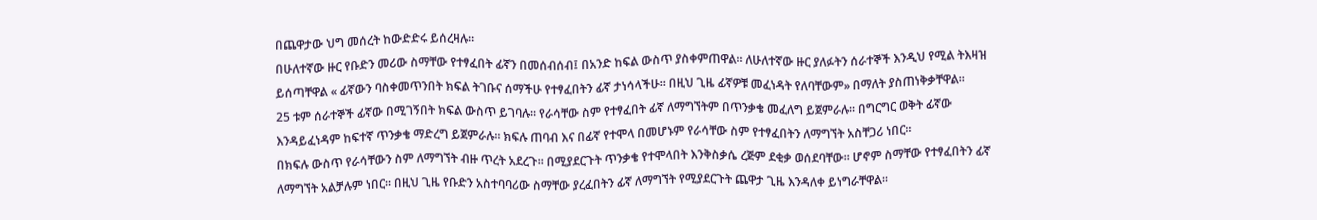በጨዋታው ህግ መሰረት ከውድድሩ ይሰረዛሉ።
በሁለተኛው ዙር የቡድን መሪው ስማቸው የተፃፈበት ፊኛን በመሰብሰብ፤ በአንድ ከፍል ውስጥ ያስቀምጠዋል። ለሁለተኛው ዙር ያለፉትን ሰራተኞች እንዲህ የሚል ትእዛዝ ይሰጣቸዋል « ፊኛውን ባስቀመጥንበት ክፍል ትገቡና ሰማችሁ የተፃፈበትን ፊኛ ታነሳላችሁ። በዚህ ጊዜ ፊኛዎቹ መፈነዳት የለባቸውም» በማለት ያስጠነቅቃቸዋል።
25 ቱም ሰራተኞች ፊኛው በሚገኝበት ክፍል ውስጥ ይገባሉ። የራሳቸው ስም የተፃፈበት ፊኛ ለማግኘትም በጥንቃቄ መፈለግ ይጀምራሉ። በግርግር ወቅት ፊኛው እንዳይፈነዳም ከፍተኛ ጥንቃቄ ማድረግ ይጀምራሉ። ክፍሉ ጠባብ እና በፊኛ የተሞላ በመሆኑም የራሳቸው ስም የተፃፈበትን ለማግኘት አስቸጋሪ ነበር።
በክፍሉ ውስጥ የራሳቸውን ስም ለማግኘት ብዙ ጥረት አደረጉ። በሚያደርጉት ጥንቃቄ የተሞላበት እንቅስቃሴ ረጅም ደቂቃ ወሰደባቸው። ሆኖም ስማቸው የተፃፈበትን ፊኛ ለማግኘት አልቻሉም ነበር። በዚህ ጊዜ የቡድን አስተባባሪው ስማቸው ያረፈበትን ፊኛ ለማግኘት የሚያደርጉት ጨዋታ ጊዜ እንዳለቀ ይነግራቸዋል።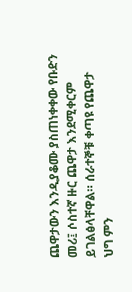ጨዋታውን እንዲያቆሙ ያስጠነቀቀው የቡድን መሪ፤ ሶስተኛ ዙር ጨዋታ እንደሚቀርም ይገልፅላቸዋል። ሰራተኞቹ ቀጣዩ የጨዋታ ህግ ምን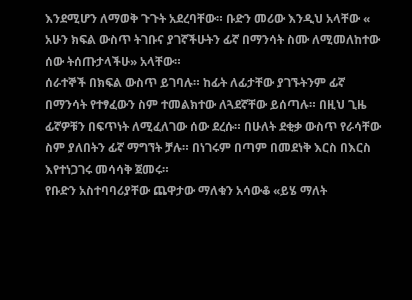እንደሚሆን ለማወቅ ጉጉት አደረባቸው። ቡድን መሪው እንዲህ አላቸው « አሁን ክፍል ውስጥ ትገቡና ያገኛችሁትን ፊኛ በማንሳት ስሙ ለሚመለከተው ሰው ትሰጡታላችሁ» አላቸው።
ሰራተኞች በክፍል ውስጥ ይገባሉ። ከፊት ለፊታቸው ያገኙትንም ፊኛ በማንሳት የተፃፈውን ስም ተመልክተው ለጓደኛቸው ይሰጣሉ። በዚህ ጊዜ ፊኛዎቹን በፍጥነት ለሚፈለገው ሰው ደረሱ። በሁለት ደቂቃ ውስጥ የራሳቸው ስም ያለበትን ፊኛ ማግኘት ቻሉ። በነገሩም በጣም በመደነቅ እርስ በእርስ እየተነጋገሩ መሳሳቅ ጀመሩ።
የቡድን አስተባባሪያቸው ጨዋታው ማለቁን አሳውቆ «ይሄ ማለት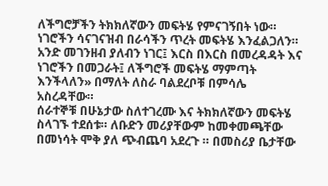ለችግሮቻችን ትክክለኛውን መፍትሄ የምናገኝበት ነው። ነገሮችን ሳናገናዝብ በራሳችን ጥረት መፍትሄ እንፈልጋለን። አንድ መገንዘብ ያለብን ነገር፤ እርስ በእርስ በመረዳዳት እና ነገሮችን በመጋራት፤ ለችግሮች መፍትሄ ማምጣት እንችላለን» በማለት ለስራ ባልደረቦቹ በምሳሌ አስረዳቸው።
ሰራተኞቹ በሁኔታው ስለተገረሙ እና ትክክለኛውን መፍትሄ ስላገኙ ተደሰቱ። ለቡድን መሪያቸውም ከመቀመጫቸው በመነሳት ሞቅ ያለ ጭብጨባ አደረጉ ። በመስሪያ ቤታቸው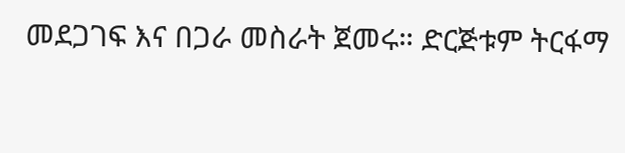መደጋገፍ እና በጋራ መስራት ጀመሩ። ድርጅቱም ትርፋማ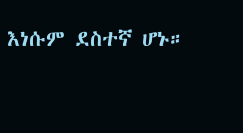እነሱም ደስተኛ ሆኑ።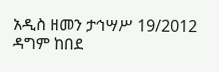አዲስ ዘመን ታኅሣሥ 19/2012
ዳግም ከበደ